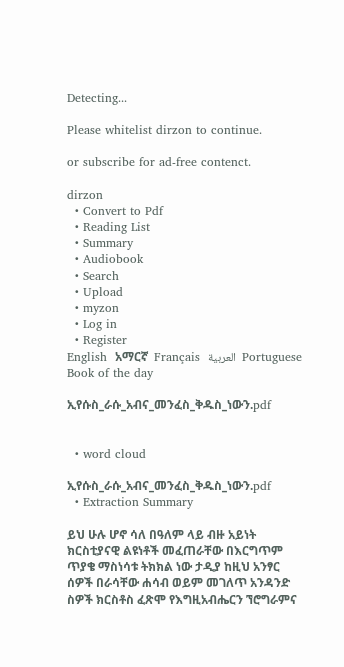Detecting...

Please whitelist dirzon to continue.

or subscribe for ad-free contenct.

dirzon
  • Convert to Pdf
  • Reading List
  • Summary
  • Audiobook
  • Search
  • Upload
  • myzon
  • Log in
  • Register
English  አማርኛ  Français  العربية  Portuguese
Book of the day

ኢየሱስ_ራሱ_አብና_መንፈስ_ቅዱስ_ነውን.pdf


  • word cloud

ኢየሱስ_ራሱ_አብና_መንፈስ_ቅዱስ_ነውን.pdf
  • Extraction Summary

ይህ ሁሉ ሆኖ ሳለ በዓለም ላይ ብዙ አይነት ክርስቲያናዊ ልዩነቶች መፈጠራቸው በእርግጥም ጥያቄ ማስነሳቱ ትክክል ነው ታዲያ ከዚህ አንፃር ሰዎች በራሳቸው ሐሳብ ወይም መገለጥ አንዳንድ ስዎች ክርስቶስ ፈጽሞ የእግዚአብሔርን ኘሮግራምና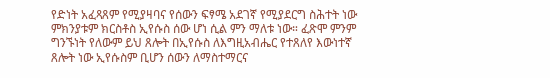የድነት አፈጻጸም የሚያዛባና የሰውን ፍፃሜ አደገኛ የሚያደርግ ስሕተት ነው ምክንያቱም ክርስቶስ ኢየሱስ ሰው ሆነ ሲል ምን ማለቱ ነው። ፈጽሞ ምንም ግንኙነት የለውም ይህ ጸሎት በኢየሱስ ለእግዚአብሔር የተጸለየ እውነተኛ ጸሎት ነው ኢየሱስም ቢሆን ሰውን ለማስተማርና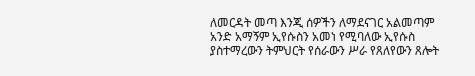ለመርዳት መጣ እንጂ ሰዎችን ለማደናገር አልመጣም አንድ አማኝም ኢየሱስን አመነ የሚባለው ኢየሱስ ያስተማረውን ትምህርት የሰራውን ሥራ የጸለየውን ጸሎት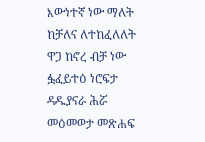እውነተኛ ነው ማለት ከቻለና ለተከፈለለት ዋጋ ከኖረ ብቻ ነው ፏፈይተዕ ነሮፍታ ዳዱያናራ ሕሯ መዕመወታ መጽሐፍ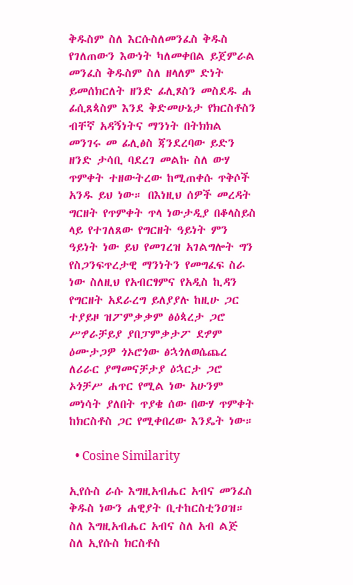ቅዱስም ስለ እርሱስለመንፈስ ቅዱስ የገለጠውን እውነት ካለመቀበል ይጀምራል መንፈስ ቅዱስም ስለ ዘላለም ድነት ይመሰክርለት ዘንድ ፊሊጾስን መስደዱ ሐ ፊሲጸጳስም እንደ ቅድመሁኔታ የክርስቶስን ብቸኛ አዳኝነትና ማንነት በትክክል መንገሩ መ ፊሊፅስ ጃንደረባው ይድን ዘንድ ታሳቢ ባደረገ መልኩ ስለ ውሃ ጥምቀት ተዘውትረው ከሚጠቀሱ ጥቅሶች አንዱ ይህ ነው። በእነዚህ ሰዎች መረዳት ግርዘት የጥምቀት ጥላ ነውታዲያ በቆላስይስ ላይ የተገለጸው የግርዘት ዓይነት ምን ዓይነት ነው ይህ የመገረዝ አገልግሎት ግን የስጋንፍጥረታዊ ማንነትን የመግፈፍ ስራ ነው ስለዚህ የአብርፃምና የአዲስ ኪዳን የግርዘት አደራረግ ይለያያሉ ከዚሁ ጋር ተያይዞ ዝፖምቃቃም ፅዕጳረታ ጋሮ ሥፇራቻይያ ያበፓምቃታፖ ደፇም ዕሙታጋዎ ጎኦሮጎው ፅኋጎለወሴጨረ ለሪራር ያማመናቻታያ ዕኋርታ ጋሮ ኦጎቻሥ ሐጥር የሚል ነው አሁንም መነሳት ያለበት ጥያቄ ሰው በውሃ ጥምቀት ከክርስቶስ ጋር የሚቀበረው እንዴት ነው።

  • Cosine Similarity

ኢየሱስ ራሱ እግዚአብሔር አብና መንፈስ ቅዱስ ነውን ሐዊያት ቢተከርስቲንዐዝ። ስለ እግዚአብሔር አብና ስለ አብ ልጅ ስለ ኢየሱስ ክርስቶስ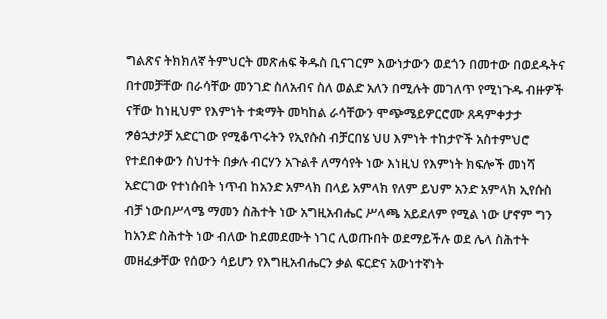ግልጽና ትክክለኛ ትምህርት መጽሐፍ ቅዱስ ቢናገርም እውነታውን ወደጎን በመተው በወደዱትና በተመቻቸው በራሳቸው መንገድ ስለአብና ስለ ወልድ አለን በሚሉት መገለጥ የሚነጉዱ ብዙዎች ናቸው ከነዚህም የእምነት ተቋማት መካከል ራሳቸውን ሞጭሜይዎርሮሙ ጸዳምቀታታ ፇፅኋታዖቻ አድርገው የሚቆጥሩትን የኢየሱስ ብቻርበሄ ህሀ እምነት ተከታዮች አስተምህሮ የተደበቀውን ስህተት በቃሉ ብርሃን አጉልቶ ለማሳየት ነው እነዚህ የእምነት ክፍሎች መነሻ አድርገው የተነሱበት ነጥብ ከአንድ አምላክ በላይ አምላክ የለም ይህም አንድ አምላክ ኢየሱስ ብቻ ነውበሥላሜ ማመን ስሕተት ነው አግዚአብሔር ሥላጫ አይደለም የሚል ነው ሆኖም ግን ከአንድ ስሕተት ነው ብለው ከደመደሙት ነገር ሊወጡበት ወደማይችሉ ወደ ሌላ ስሕተት መዘፈቃቸው የሰውን ሳይሆን የእግዚአብሔርን ቃል ፍርድና አውነተኛነት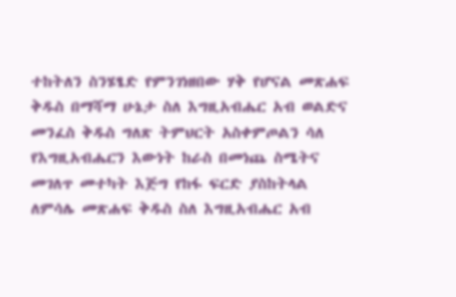ተከትለን ስንሄፄድ የምንገነዘበው ሃቅ የሆናል መጽሐፍ ቅዱስ በማሻማ ሁኔታ ስለ እግዚአብሔር አብ ወልድና መንፈስ ቅዱስ ግለጽ ትምህርት አስቀምጦልን ሳለ የእግዚአብሔርን እውነት ከራስ በመነጨ ስሜትና መገለጥ መተካት እጅግ የከፋ ፍርድ ያስከትላል ለምሳሌ መጽሐፍ ቅዱስ ስለ እግዚአብሔር አብ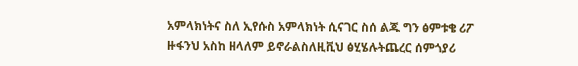አምላክነትና ስለ ኢየሱስ አምላክነት ሲናገር ስሰ ልጁ ግን ፅምቱቄ ሪፖ ዙፋንህ አስከ ዘላለም ይኖራልስለዚቪህ ፅሂሄሉትጨረር ሰምጎያሪ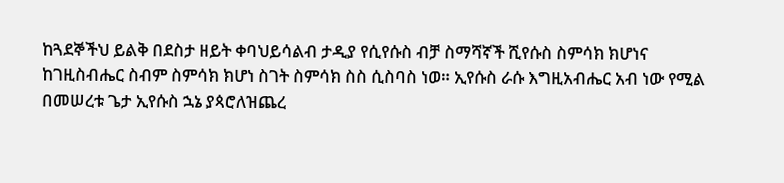ከጓደኞችህ ይልቅ በደስታ ዘይት ቀባህይሳልብ ታዲያ የሲየሱስ ብቻ ስማሻኛች ሺየሱስ ስምሳክ ክሆነና ከገዚስብሔር ስብም ስምሳክ ክሆነ ስገት ስምሳክ ስስ ሲስባስ ነወ። ኢየሱስ ራሱ እግዚአብሔር አብ ነው የሚል በመሠረቱ ጌታ ኢየሱስ ኋኔ ያጳሮለዝጨረ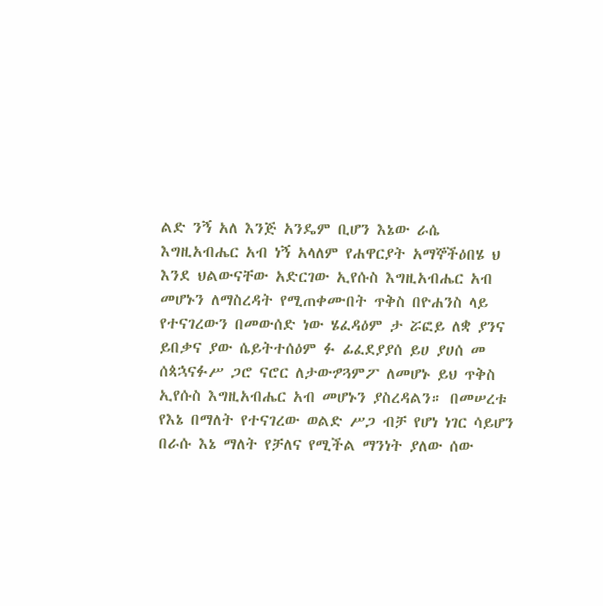ልድ ንኝ አለ እንጅ አንዴም ቢሆን እኔው ራሴ እግዚአብሔር አብ ነኝ አላለም የሐዋርያት አማኞችዕበሄ ህ እንደ ህልውናቸው አድርገው ኢየሱስ እግዚአብሔር አብ መሆኑን ለማስረዳት የሚጠቀሙበት ጥቅስ በዮሐንስ ላይ የተናገረውን በመውሰድ ነው ሄፈዳዕም ታ ሯፎይ ለቋ ያንና ይበቃና ያው ሴይትተሰዕም ፉ ፊፈደያያሰ ይሀ ያሀሰ መ ሰጳኋናፉሥ ጋሮ ናሮር ለታውፇጓምፖ ለመሆኑ ይህ ጥቅስ ኢየሱስ እግዚአብሔር አብ መሆኑን ያስረዳልን። በመሠረቱ የእኔ በማለት የተናገረው ወልድ ሥጋ ብቻ የሆነ ነገር ሳይሆን በራሱ እኔ ማለት የቻለና የሚችል ማንነት ያለው ሰው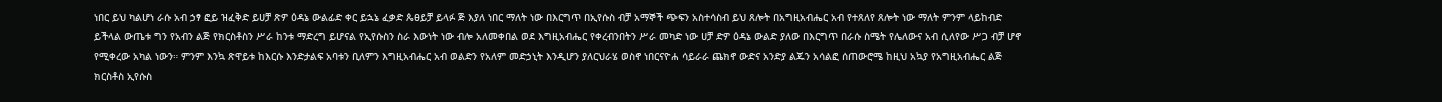ነበር ይህ ካልሆነ ራሱ አብ ኃፃ ፎይ ዝፈቅድ ይሀቻ ጽዎ ዕዳኔ ውልፊድ ቀር ይኋኔ ፈቃድ ጴፀይቻ ይላፉ ጅ እያለ ነበር ማለት ነው በእርግጥ በኢየሱስ ብቻ አማኞች ጭፍን አስተሳስብ ይህ ጸሎት በአግዚአብሔር አብ የተጸለየ ጸሎት ነው ማለት ምንም ላይከብድ ይችላል ውጤቱ ግን የአብን ልጅ የክርስቶስን ሥራ ከንቱ ማድረግ ይሆናል የኢየሱስን ስራ እውነት ነው ብሎ አለመቀበል ወደ እግዚአብሔር የቀረብንበትን ሥራ መካድ ነው ሀቻ ድዎ ዕዳኔ ውልድ ያለው በእርግጥ በራሱ ስሜት የሌለውና አብ ሲለየው ሥጋ ብቻ ሆኖ የሚቀረው አካል ነውን። ምንም እንኳ ጽዋይቱ ከእርሱ እንድታልፍ አባቱን ቢለምን እግዚአብሔር አብ ወልድን የአለም መድኃኒት እንዲሆን ያለርህራሄ ወስኖ ነበርናዮሐ ሳይራራ ጨክኖ ውድና አንድያ ልጁን አሳልፎ ሰጠውሮሜ ከዚህ አኳያ የአግዚአብሔር ልጅ ክርስቶስ ኢየሱስ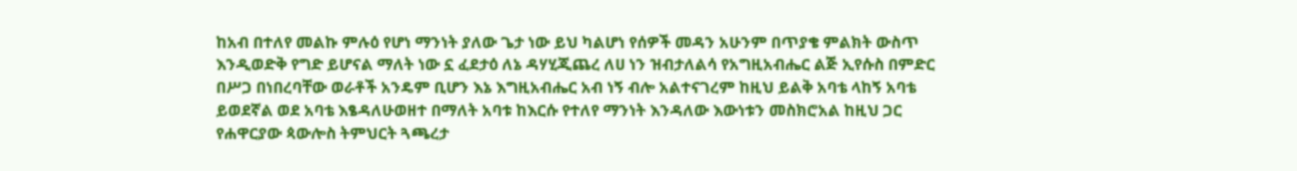ከአብ በተለየ መልኩ ምሉዕ የሆነ ማንነት ያለው ጌታ ነው ይህ ካልሆነ የሰዎች መዳን አሁንም በጥያቄ ምልክት ውስጥ እንዲወድቅ የግድ ይሆናል ማለት ነው ኗ ፈደታዕ ለኔ ዳሃሂጂጨረ ለሀ ነን ዝብታለልሳ የአግዚአብሔር ልጅ ኢየሱስ በምድር በሥጋ በነበረባቸው ወራቶች አንዴም ቢሆን እኔ እግዚአብሔር አብ ነኝ ብሎ አልተናገረም ከዚህ ይልቅ አባቴ ላከኝ አባቴ ይወደኛል ወደ አባቴ እፄዳለሁወዘተ በማለት አባቱ ከእርሱ የተለየ ማንነት እንዳለው እውነቱን መስክሮአል ከዚህ ጋር የሐዋርያው ጳውሎስ ትምህርት ጓጫረታ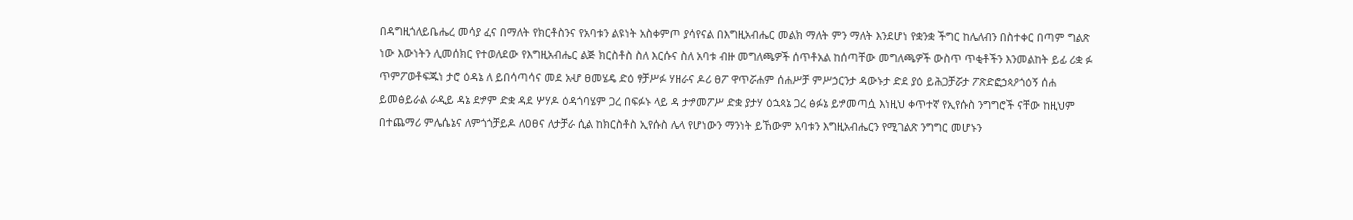በዳግዚጎለይቤሔረ መሳያ ፈና በማለት የክርቶስንና የአባቱን ልዩነት አስቀምጦ ያሳየናል በእግዚአብሔር መልክ ማለት ምን ማለት እንደሆነ የቋንቋ ችግር ከሌለብን በስተቀር በጣም ግልጽ ነው እውነትን ሊመሰክር የተወለደው የእግዚአብሔር ልጅ ክርስቶስ ስለ እርሱና ስለ አባቱ ብዙ መግለጫዎች ሰጥቶአል ከሰጣቸው መግለጫዎች ውስጥ ጥቂቶችን እንመልከት ይፊ ሪቋ ፉ ጥምፖወቶፍጁነ ታሮ ዕዳኔ ለ ይበሳጣሳና መደ አሇ ፀመሄዴ ድዕ ፃቻሥፉ ሃዘራና ዶሪ ፀፖ ዋጥሯሐም ሰሐሥቻ ምሥኃርንታ ዳውኑታ ድደ ያዕ ይሕጋቻሯታ ፖጽድፎኃጳዖጎዕኝ ሰሐ ይመፅይራል ራዲይ ዳኔ ደፇም ድቋ ዳደ ሦሃዶ ዕዳጎባሄም ጋረ በፍፉኑ ላይ ዳ ታፇመፖሥ ድቋ ያታሃ ዕኋጳኔ ጋረ ፅፉኔ ይፇመጣሷ እነዚህ ቀጥተኛ የኢየሱስ ንግግሮች ናቸው ከዚህም በተጨማሪ ምሌሴኔና ለምጎጎቻይዶ ለዐፀና ለታቻራ ሲል ከክርስቶስ ኢየሱስ ሌላ የሆነውን ማንነት ይኸውም አባቱን እግዚአብሔርን የሚገልጽ ንግግር መሆኑን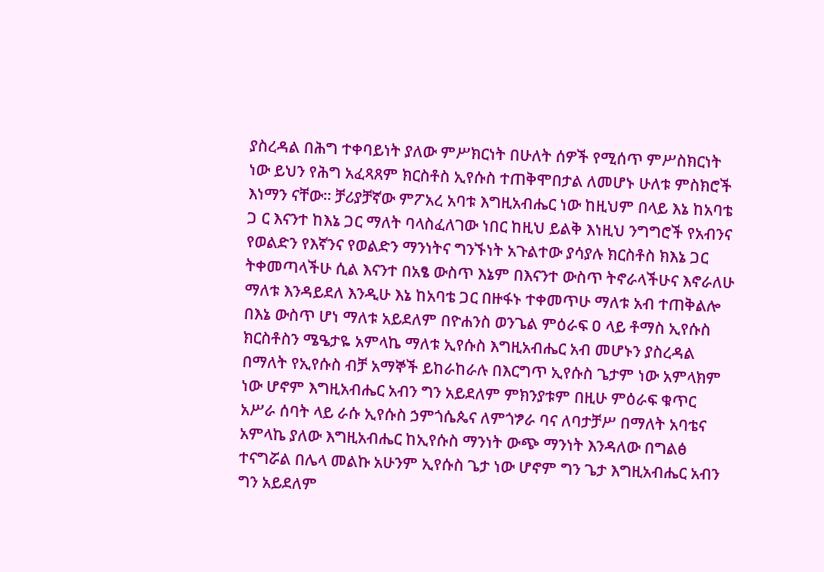ያስረዳል በሕግ ተቀባይነት ያለው ምሥክርነት በሁለት ሰዎች የሚሰጥ ምሥስክርነት ነው ይህን የሕግ አፈጻጸም ክርስቶስ ኢየሱስ ተጠቅሞበታል ለመሆኑ ሁለቱ ምስክሮች እነማን ናቸው። ቻሪያቻኛው ምፖአረ አባቱ እግዚአብሔር ነው ከዚህም በላይ እኔ ከአባቴ ጋ ር እናንተ ከእኔ ጋር ማለት ባላስፈለገው ነበር ከዚህ ይልቅ እነዚህ ንግግሮች የአብንና የወልድን የእኛንና የወልድን ማንነትና ግንኙነት አጉልተው ያሳያሉ ክርስቶስ ክእኔ ጋር ትቀመጣላችሁ ሲል እናንተ በአፄ ውስጥ እኔም በእናንተ ውስጥ ትኖራላችሁና እኖራለሁ ማለቱ እንዳይደለ እንዲሁ እኔ ከአባቴ ጋር በዙፋኑ ተቀመጥሁ ማለቱ አብ ተጠቅልሎ በእኔ ውስጥ ሆነ ማለቱ አይደለም በዮሐንስ ወንጌል ምዕራፍ ዐ ላይ ቶማስ ኢየሱስ ክርስቶስን ሜዔታዬ አምላኬ ማለቱ ኢየሱስ እግዚአብሔር አብ መሆኑን ያስረዳል በማለት የኢየሱስ ብቻ አማኞች ይከራከራሉ በእርግጥ ኢየሱስ ጌታም ነው አምላክም ነው ሆኖም እግዚአብሔር አብን ግን አይደለም ምክንያቱም በዚሁ ምዕራፍ ቁጥር አሥራ ሰባት ላይ ራሱ ኢየሱስ ኃምጎሴጴና ለምጎፇራ ባና ለባታቻሥ በማለት አባቴና አምላኬ ያለው እግዚአብሔር ከኢየሱስ ማንነት ውጭ ማንነት እንዳለው በግልፅ ተናግሯል በሌላ መልኩ አሁንም ኢየሱስ ጌታ ነው ሆኖም ግን ጌታ እግዚአብሔር አብን ግን አይደለም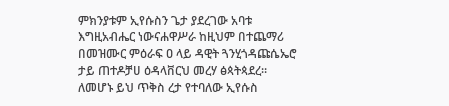ምክንያቱም ኢየሱስን ጌታ ያደረገው አባቱ እግዚአብሔር ነውናሐዋሥራ ከዚህም በተጨማሪ በመዝሙር ምዕራፍ ዐ ላይ ዳዊት ጓንሂጎዳጩሴኤሮ ታይ ጠተዶቻሀ ዕዳላቨርህ መረሃ ፅጳትጳደረ። ለመሆኑ ይህ ጥቅስ ረታ የተባለው ኢየሱስ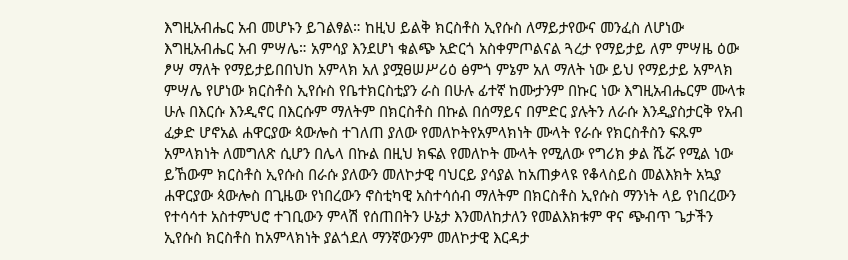እግዚአብሔር አብ መሆኑን ይገልፃል። ከዚህ ይልቅ ክርስቶስ ኢየሱስ ለማይታየውና መንፈስ ለሆነው እግዚአብሔር አብ ምሣሌ። አምሳያ እንደሆነ ቁልጭ አድርጎ አስቀምጦልናል ጓረታ የማይታይ ለም ምሣዜ ዕው ፆሣ ማለት የማይታይበበህከ አምላክ አለ ያሟፀሠሥሪዕ ፅምጎ ምኔም አለ ማለት ነው ይህ የማይታይ አምላክ ምሣሌ የሆነው ክርስቶስ ኢየሱስ የቤተክርስቲያን ራስ በሁሉ ፊተኛ ከሙታንም በኩር ነው እግዚአብሔርም ሙላቱ ሁሉ በእርሱ እንዲኖር በእርሱም ማለትም በክርስቶስ በኩል በሰማይና በምድር ያሉትን ለራሱ እንዲያስታርቅ የአብ ፈቃድ ሆኖአል ሐዋርያው ጳውሎስ ተገለጠ ያለው የመለኮትየአምላክነት ሙላት የራሱ የክርስቶስን ፍጹም አምላክነት ለመግለጽ ሲሆን በሌላ በኩል በዚህ ክፍል የመለኮት ሙላት የሚለው የግሪክ ቃል ሼሯ የሚል ነው ይኸውም ክርስቶስ ኢየሱስ በራሱ ያለውን መለኮታዊ ባህርይ ያሳያል ከአጠቃላዩ የቆላስይስ መልእክት አኳያ ሐዋርያው ጳውሎስ በጊዜው የነበረውን ኖስቲካዊ አስተሳሰብ ማለትም በክርስቶስ ኢየሱስ ማንነት ላይ የነበረውን የተሳሳተ አስተምህሮ ተገቢውን ምላሽ የሰጠበትን ሁኔታ እንመለከታለን የመልእክቱም ዋና ጭብጥ ጌታችን ኢየሱስ ክርስቶስ ከአምላክነት ያልጎደለ ማንኛውንም መለኮታዊ እርዳታ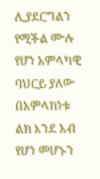ሊያደርግልን የሚችል ሙሉ የሆነ አምላካዊ ባህርይ ያለው በአምላክነቱ ልክ እንደ አብ የሆነ መሆኑን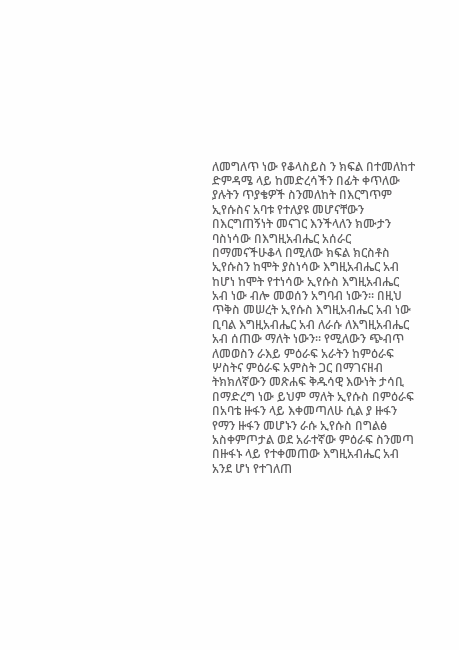ለመግለጥ ነው የቆላስይስ ን ክፍል በተመለከተ ድምዳሜ ላይ ከመድረሳችን በፊት ቀጥለው ያሉትን ጥያቄዎች ስንመለከት በእርግጥም ኢየሱስና አባቱ የተለያዩ መሆናቸውን በእርግጠኝነት መናገር እንችላለን ክሙታን ባስነሳው በእግዚአብሔር አሰራር በማመናችሁቆላ በሚለው ክፍል ክርስቶስ ኢየሱስን ከሞት ያስነሳው እግዚአብሔር አብ ከሆነ ከሞት የተነሳው ኢየሱስ እግዚአብሔር አብ ነው ብሎ መወሰን አግባብ ነውን። በዚህ ጥቅስ መሠረት ኢየሱስ እግዚአብሔር አብ ነው ቢባል እግዚአብሔር አብ ለራሱ ለእግዚአብሔር አብ ሰጠው ማለት ነውን። የሚለውን ጭብጥ ለመወስን ራእይ ምዕራፍ አራትን ከምዕራፍ ሦስትና ምዕራፍ አምስት ጋር በማገናዘብ ትክክለኛውን መጽሐፍ ቅዱሳዊ እውነት ታሳቢ በማድረግ ነው ይህም ማለት ኢየሱስ በምዕራፍ በአባቴ ዙፋን ላይ እቀመጣለሁ ሲል ያ ዙፋን የማን ዙፋን መሆኑን ራሱ ኢየሱስ በግልፅ አስቀምጦታል ወደ አራተኛው ምዕራፍ ስንመጣ በዙፋኑ ላይ የተቀመጠው እግዚአብሔር አብ አንደ ሆነ የተገለጠ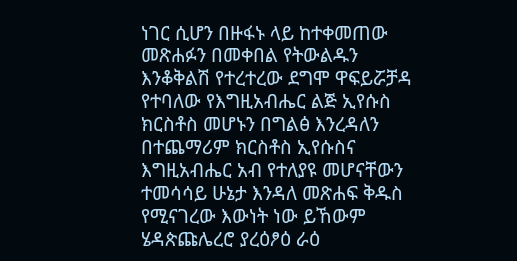ነገር ሲሆን በዙፋኑ ላይ ከተቀመጠው መጽሐፉን በመቀበል የትውልዱን እንቆቅልሽ የተረተረው ደግሞ ዋፍይሯቻዳ የተባለው የእግዚአብሔር ልጅ ኢየሱስ ክርስቶስ መሆኑን በግልፅ እንረዳለን በተጨማሪም ክርስቶስ ኢየሱስና እግዚአብሔር አብ የተለያዩ መሆናቸውን ተመሳሳይ ሁኔታ እንዳለ መጽሐፍ ቅዱስ የሚናገረው እውነት ነው ይኸውም ሄዳጵጩሌረሮ ያረዕፆዕ ራዕ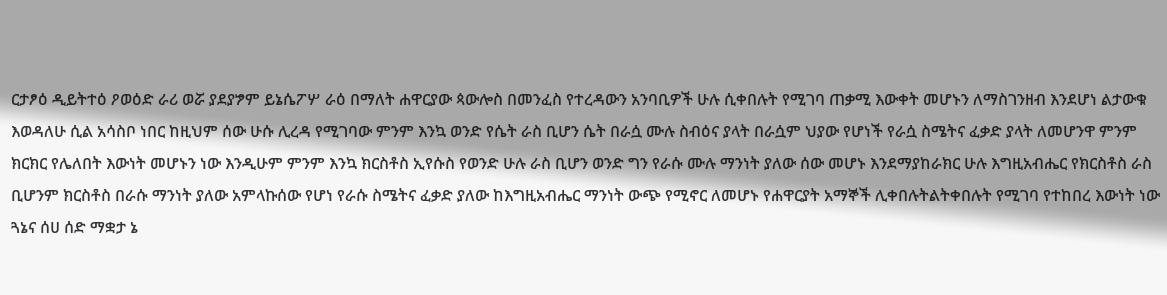ርታፆዕ ዲይትተዕ ዖወዕድ ራሪ ወሯ ያደያፇም ይኔሴፖሦ ራዕ በማለት ሐዋርያው ጳውሎስ በመንፈስ የተረዳውን አንባቢዎች ሁሉ ሲቀበሉት የሚገባ ጠቃሚ እውቀት መሆኑን ለማስገንዘብ እንደሆነ ልታውቁ እወዳለሁ ሲል አሳስቦ ነበር ከዚህም ሰው ሁሱ ሊረዳ የሚገባው ምንም እንኳ ወንድ የሴት ራስ ቢሆን ሴት በራሷ ሙሉ ስብዕና ያላት በራሷም ህያው የሆነች የራሷ ስሜትና ፈቃድ ያላት ለመሆንዋ ምንም ክርክር የሌለበት እውነት መሆኑን ነው እንዲሁም ምንም እንኳ ክርስቶስ ኢየሱስ የወንድ ሁሉ ራስ ቢሆን ወንድ ግን የራሱ ሙሉ ማንነት ያለው ሰው መሆኑ እንደማያከራክር ሁሉ እግዚአብሔር የክርስቶስ ራስ ቢሆንም ክርስቶስ በራሱ ማንነት ያለው አምላኩሰው የሆነ የራሱ ስሜትና ፈቃድ ያለው ከእግዚአብሔር ማንነት ውጭ የሚኖር ለመሆኑ የሐዋርያት አማኞች ሊቀበሉትልትቀበሉት የሚገባ የተከበረ እውነት ነው ጓኔና ሰሀ ሰድ ማቋታ ኔ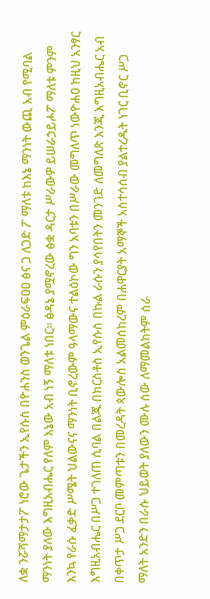ለቋ ንሯሻማታታፖ ነሮው ጌታችን ኢየሱስ በዮሐንስ ወንጌል ምዕራፍዐዐ ፅና ጋ ለጋድ ፖ ማለቱ ከእኔ ማንነት ውጪ አብ የሚባል ማንነት ያለው እግዚአብሔር የለም እኔው አብ ነኝ ማለቱ ነበር። ፅዳኔ ያሟኖረው ፅቋ ዳርታ ሥራውዎ ይሠራኃይሖፖ ማለቱ ምንም እንኳ የራሱ ፈቃድ ሥሜት ህልውናና ማንነት ቢኖረውም ዓላማውና ተልዕኮው ግን አባቱን በሥራው መግለጥ ነውዮሐዐ ከዚህ አንፃር እግዚአብሔር በሥጋ ተገለጠ ሲባል በልጁ በክርስቶስ ኢየሱስ በኩል ራሱን ያሳየበትን መንገድ ለመግለጽ እንጂ እግዚአብሔር አብ በቀጥታ ሥጋ ደርቦ መምጣቱን በመረዳት ጳውሎስ አልመሰከረም በሐዋርያት አማኞች አስተሳሰብ ያልተረዱት ነገር ቢኖር ሥጋ ማለት አንድን በራሱ ህይወት ያለውን ሙሉ ሰው ለማመልከትም ሰራ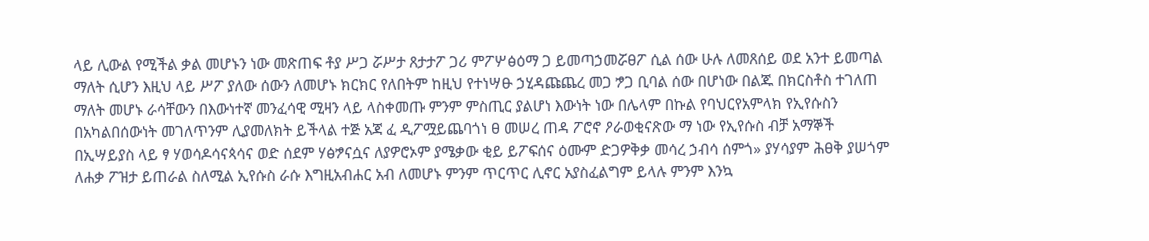ላይ ሊውል የሚችል ቃል መሆኑን ነው መጽጠፍ ቶያ ሥጋ ሯሥታ ጸታታፖ ጋሪ ምፖሦፅዕማ ጋ ይመጣኃመሯፀፖ ሲል ሰው ሁሉ ለመጸሰይ ወደ አንተ ይመጣል ማለት ሲሆን እዚህ ላይ ሥፖ ያለው ሰውን ለመሆኑ ክርክር የለበትም ከዚህ የተነሣፁ ኃሂዳጩጨረ መጋ ፇጋ ቢባል ሰው በሆነው በልጁ በክርስቶስ ተገለጠ ማለት መሆኑ ራሳቸውን በእውነተኛ መንፈሳዊ ሚዛን ላይ ላስቀመጡ ምንም ምስጢር ያልሆነ እውነት ነው በሌላም በኩል የባህርየአምላክ የኢየሱስን በአካልበሰውነት መገለጥንም ሊያመለክት ይችላል ተጅ አጃ ፈ ዲፖሟይጨባጎነ ፀ መሠረ ጠዳ ፖሮኖ ዖራወቂናጽው ማ ነው የኢየሱስ ብቻ አማኞች በኢሣይያስ ላይ ፃ ሃወሳዶሳናጳሳና ወድ ሰደም ሃፅፇናሷና ለያዎሮኦም ያሜቃው ቂይ ይፖፍሰና ዕሙም ድጋዎቅቃ መሳረ ኃብሳ ሰምጎ» ያሃሳያም ሕፀቅ ያሠጎም ለሐቃ ፖዝታ ይጠራል ስለሚል ኢየሱስ ራሱ እግዚአብሐር አብ ለመሆኑ ምንም ጥርጥር ሊኖር አያስፈልግም ይላሉ ምንም እንኳ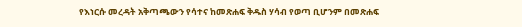የእነርሱ መረዳት አቅጣጫውን የሳተና ከመጽሐፍ ቅዱስ ሃሳብ የወጣ ቢሆንም በመጽሐፍ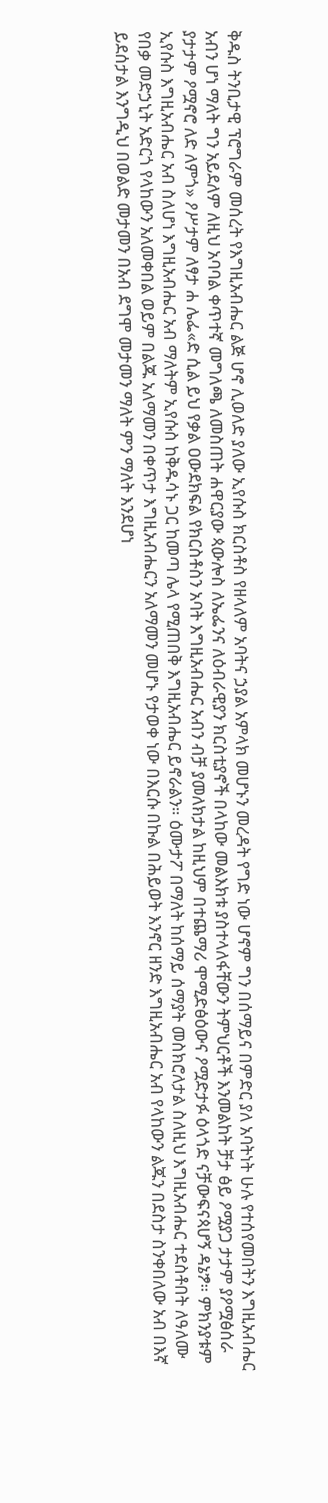ቅዱስ ትንቢታዊ ፕሮግራም መሰረት የእግዚአብሔር ልጅ ሆኖ ሊወለድ ያለው ኢየሱስ ክርስቶስ የዘላለም አባትና ኃያል አምላክ መሆኑን መረዳት የግድ ነው ሆኖም ግን በሰማይና በምድር ያለ አባትነት ሁሉ የተሰየመበትን እግዚአብሔር አብን ሆነ ማለት ግን አይደለም ለዚህ አባባል ቀጥተኛ መግለጫ ለመስጠት ሐዋርያው ጳውሎስ ለኤፌንና ለዕብራዊያን ክርስቲያኖች በላከው መልእክቱ ያስተላለፋቸውን ትምህርቶች እንመልከት ቻታ ፅይ ዖሟያጋ ታታም ያዖሟፅሰራ ያታታም ዖሟኖሮ ለድ ለምጎ» ዖሥታም ለፃታ ሐ ሌፌ«ድ ሲል ይህ የቃል ዐውደክፍል የክርስቶስን አባት እግዚአብሔር አብን ብቻ ያመለክታል ከዚህም በተጨማሪ ሞሚድፅዕውና ዖሟድታፉ ዕላጎድ ናቻውፍናጳሆኝ ዳኔፇ። ምክንያቱም ኢየሱስ እግዚአብሔር አብ ስለሆነ እግዚአብሔር አብ ማለትም ኢየሱስ ከቅዱሳኑ ጋር ከመጣ ሌላ የሚጠበቅ እግዚአብሔር ይኖራልን። ዕሙታፖ በማለት ከሰማይ ሰማያት መስክሮለታል ስለዚህ እግዚአብሔር ተደስቶበት ለዓለሙ የበቃ መድኃኒት አድርጎ የላከውን አለመቀበል ወይም በልጁ አለማመን በቀጥታ እግዚአብሔርን አለማመን መሆኑ የታወቀ ነው በእርሱ በኩል በሕይወት እንኖር ዘንድ እግዚአብሔር አብ የላከውን ልጁን በደስታ ስንቀበለው አብ በእኛ ይደሰታል እንግዲህ በወልድ መታመን በአብ ደግሞ መታመን ማለት ምን ማለት እንደሆነ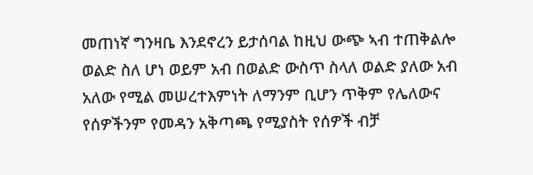መጠነኛ ግንዛቤ እንደኖረን ይታሰባል ከዚህ ውጭ ኣብ ተጠቅልሎ ወልድ ስለ ሆነ ወይም አብ በወልድ ውስጥ ስላለ ወልድ ያለው አብ አለው የሚል መሠረተእምነት ለማንም ቢሆን ጥቅም የሌለውና የሰዎችንም የመዳን አቅጣጫ የሚያስት የሰዎች ብቻ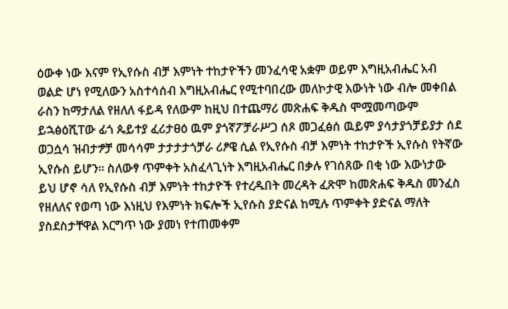ዕውቀ ነው እናም የኢየሱስ ብቻ እምነት ተከታዮችን መንፈሳዊ አቋም ወይም እግዚአብሔር አብ ወልድ ሆነ የሚለውን አስተሳሰብ እግዚአብሔር የሚተባበረው መለኮታዊ እውነት ነው ብሎ መቀበል ራስን ከማታለል የዘለለ ፋይዳ የለውም ከዚህ በተጨማሪ መጽሐፍ ቅዱስ ሞሟመጣውም ይኋፅዕሺፐው ፊጎ ጴይተያ ፈሪታፀዕ ዉም ያጎኛፖቻራሥጋ ሰጾ መጋፈፅሰ ዉይም ያሳታያጎቻይያታ ሰደ ወጋሷሳ ዝብታፇቻ መሳሳም ታታታታጎቻራ ሪፆዌ ሲል የኢየሱስ ብቻ እምነት ተከታዮች ኢየሱስ የትኛው ኢየሱስ ይሆን። ስለውፃ ጥምቀት አስፈላጊነት እግዚአብሔር በቃሉ የገሰጸው በቂ ነው እውነታው ይህ ሆኖ ሳለ የኢየሱስ ብቻ እምነት ተከታዮች የተረዱበት መረዳት ፈጽሞ ከመጽሐፍ ቅዱስ መንፈስ የዘለለና የወጣ ነው እነዚህ የእምነት ክፍሎች ኢየሱስ ያድናል ከሚሉ ጥምቀት ያድናል ማለት ያስደስታቸዋል እርግጥ ነው ያመነ የተጠመቀም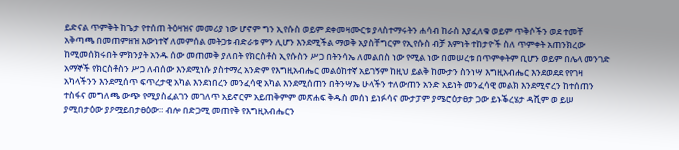ይድናል ጥምቅት ከጌታ የተሰጠ ትዕዛዝና መመሪያ ነው ሆኖም ግን ኢየሱስ ወይም ደቀመዛሙርቱ ያላስተማሩትን ሐሳብ ከራስ እያፈለቁ ወይም ጥቅሶችን ወደ ተመቸ አቅጣጫ በመጠምዘዝ እውነተኛ ለመምሰል መትጋቱ ብድራቱ ምን ሊሆን እንደሚችል ማወቅ አያስቸግርም የኢየሱስ ብቻ እምነት ተከታዮች ስለ ጥምቀት አጠንክረው ከሚመሰክሩበት ምክንያት አንዱ ሰው መጠመቅ ያለበት የክርስቶስ ኢየሱስን ሥጋ በትንሳኤ ለመልበስ ነው የሚል ነው በመሠረቱ በጥምቀትም ቢሆን ወይም በሌላ መንገድ አማኞች የክርስቶስን ሥጋ ለብሰው እንደሚነሱ ያስተማረ አንድም የእግዚአብሔር መልዕከተኛ አይገኝም ከዚህ ይልቅ ከሙታን ስንነሣ እግዚአብሔር እንደወደደ የየገዛ አካላችንን እንደሚሰጥ ፍጥረታዊ አካል እንደነበረን መንፈሳዊ አካል እንደሚሰጠን በትንሣኤ ሁላችን ተለውጠን አንድ አይነት መንፈሳዊ መልክ እንደሚኖረን ከተሰጠን ተስፋና መግለጫ ውጭ የሚያስፈልገን መገለጥ አይኖርም አይጠቅምም መጽሐፍ ቅዱስ መሰነ ይነፉሳና ሙታፓም ያሜሮዕታፀታ ጋው ይኑቕረሄታ ዳሺም ወ ይሠ ያሚበታዕው ያዖሟይበታፀዕው። ብሎ በድጋሚ መጠየቅ የእግዚአብሔርን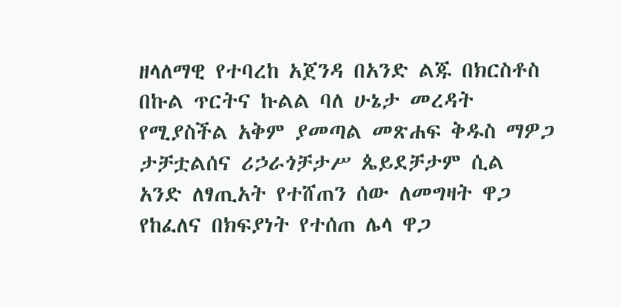ዘላለማዊ የተባረከ አጀንዳ በአንድ ልጁ በክርስቶስ በኩል ጥርትና ኩልል ባለ ሁኔታ መረዳት የሚያስችል አቅም ያመጣል መጽሐፍ ቅዱስ ማዎጋ ታቻቷልሰና ሪኃራጎቻታሥ ጴይደቻታም ሲል አንድ ለፃጢአት የተሸጠን ሰው ለመግዛት ዋጋ የከፈለና በክፍያነት የተሰጠ ሌላ ዋጋ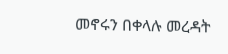መኖሩን በቀላሉ መረዳት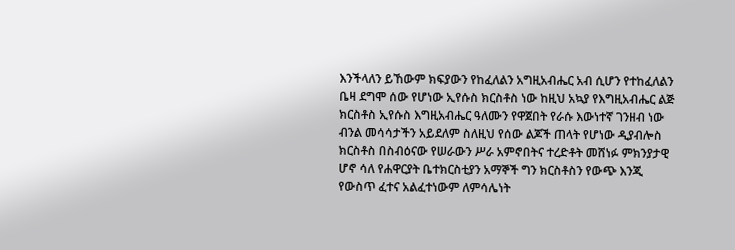እንችላለን ይኸውም ክፍያውን የከፈለልን አግዚአብሔር አብ ሲሆን የተከፈለልን ቤዛ ደግሞ ሰው የሆነው ኢየሱስ ክርስቶስ ነው ከዚህ አኳያ የእግዚአብሔር ልጅ ክርስቶስ ኢየሱስ እግዚአብሔር ዓለሙን የዋጀበት የራሱ እውነተኛ ገንዘብ ነው ብንል መሳሳታችን አይደለም ስለዚህ የሰው ልጆች ጠላት የሆነው ዲያብሎስ ክርስቶስ በስብዕናው የሠራውን ሥራ አምኖበትና ተረድቶት መሸነፉ ምክንያታዊ ሆኖ ሳለ የሐዋርያት ቤተክርስቲያን አማኞች ግን ክርስቶስን የውጭ እንጂ የውስጥ ፈተና አልፈተነውም ለምሳሌነት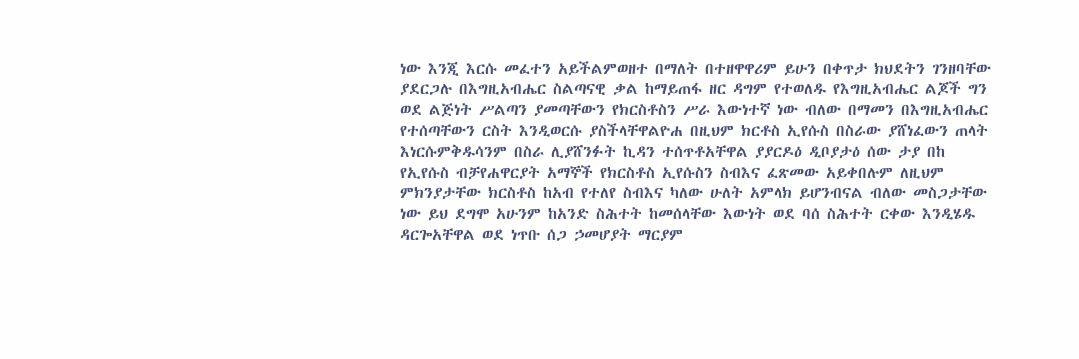ነው እንጂ እርሱ መፈተን አይችልምወዘተ በማለት በተዘዋዋሪም ይሁን በቀጥታ ክህደትን ገንዘባቸው ያደርጋሉ በእግዚአብሔር ስልጣናዊ ቃል ከማይጠፋ ዘር ዳግም የተወለዱ የእግዚአብሔር ልጆች ግን ወደ ልጅነት ሥልጣን ያመጣቸውን የክርስቶስን ሥራ እውነተኛ ነው ብለው በማመን በእግዚአብሔር የተሰጣቸውን ርስት እንዲወርሱ ያስችላቸዋልዮሐ በዚህም ክርቶስ ኢየሱስ በስራው ያሸነፈውን ጠላት እነርሱምቅዱሳንም በስራ ሊያሸንፉት ኪዳን ተሰጥቶአቸዋል ያያርዶዕ ዲቦያታዕ ሰው ታያ በከ የኢየሱስ ብቻየሐዋርያት አማኞች የክርስቶስ ኢየሱስን ስብእና ፈጽመው አይቀበሉም ለዚህም ምክንያታቸው ክርስቶስ ከአብ የተለየ ስብእና ካለው ሁለት አምላክ ይሆንብናል ብለው መስጋታቸው ነው ይህ ደግሞ አሁንም ከአንድ ስሕተት ከመሰላቸው እውነት ወደ ባሰ ስሕተት ርቀው እንዲሄዱ ዳርጐአቸዋል ወደ ነጥቡ ሰጋ ኃመሆያት ማርያም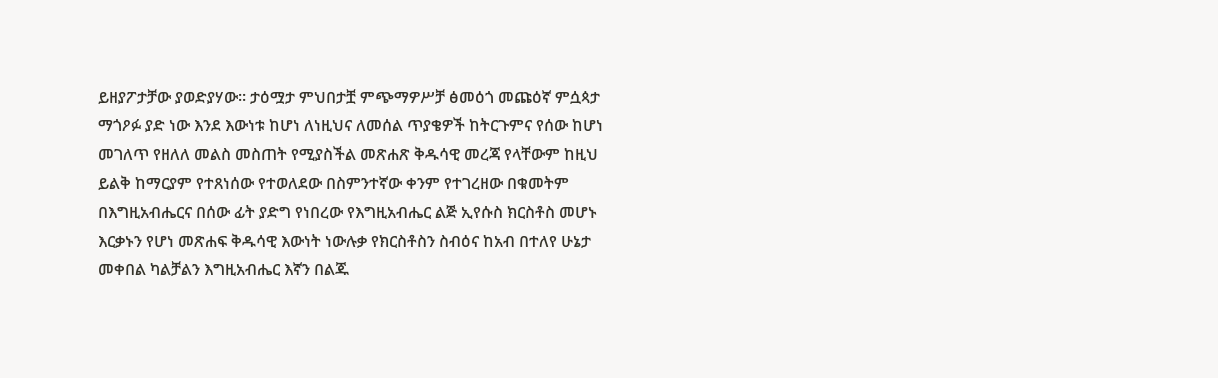ይዘያፖታቻው ያወድያሃው። ታዕሟታ ምህበታቿ ምጭማዎሥቻ ፅመዕጎ መጩዕኛ ምሷጳታ ማጎዖፉ ያድ ነው እንደ እውነቱ ከሆነ ለነዚህና ለመሰል ጥያቄዎች ከትርጉምና የሰው ከሆነ መገለጥ የዘለለ መልስ መስጠት የሚያስችል መጽሐጽ ቅዱሳዊ መረጃ የላቸውም ከዚህ ይልቅ ከማርያም የተጸነሰው የተወለደው በስምንተኛው ቀንም የተገረዘው በቁመትም በእግዚአብሔርና በሰው ፊት ያድግ የነበረው የእግዚአብሔር ልጅ ኢየሱስ ክርስቶስ መሆኑ እርቃኑን የሆነ መጽሐፍ ቅዱሳዊ እውነት ነውሉቃ የክርስቶስን ስብዕና ከአብ በተለየ ሁኔታ መቀበል ካልቻልን እግዚአብሔር እኛን በልጁ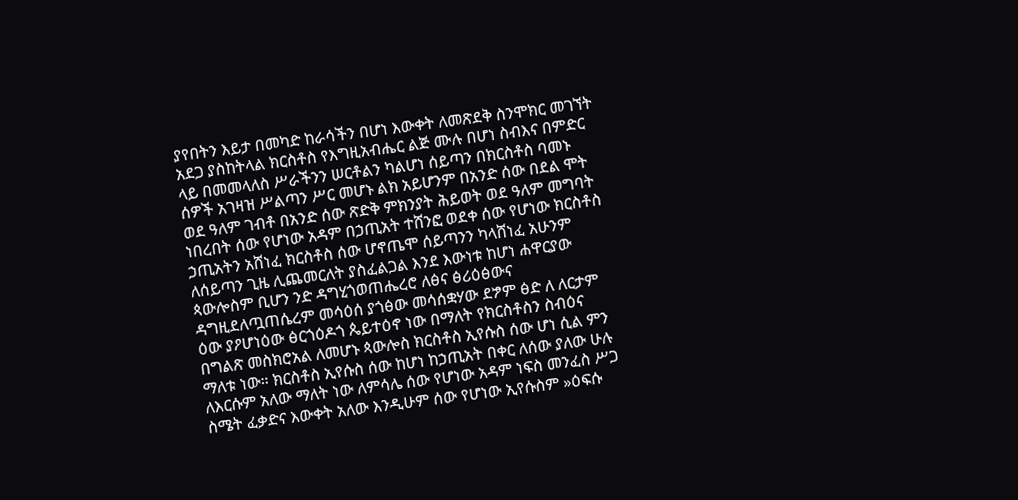ያየበትን እይታ በመካድ ከራሳችን በሆነ እውቀት ለመጽደቅ ስንሞክር መገኘት አደጋ ያስከትላል ክርስቶስ የእግዚአብሔር ልጅ ሙሉ በሆነ ስብእና በምድር ላይ በመመላለስ ሥራችንን ሠርቶልን ካልሆነ ሰይጣን በክርስቶስ ባመኑ ሰዎች አገዛዝ ሥልጣን ሥር መሆኑ ልክ አይሆንም በአንድ ሰው በደል ሞት ወደ ዓለም ገብቶ በአንድ ሰው ጽድቅ ምክንያት ሕይወት ወደ ዓለም መግባት ነበረበት ሰው የሆነው አዳም በኃጢአት ተሸንፎ ወደቀ ሰው የሆነው ክርስቶስ ኃጢአትን አሸነፈ ክርስቶስ ሰው ሆኖጤሞ ሰይጣንን ካላሸነፈ አሁንም ለሰይጣን ጊዜ ሊጨመርለት ያስፈልጋል እንደ እውነቱ ከሆነ ሐዋርያው ጳውሎስም ቢሆን ንድ ዳግሂጎወጠሔረሮ ለፅና ፅሪዕፅውና ዳግዚደለጧጠሴረም መሳዕሰ ያጎፅው መሳሰቋሃው ደፇም ፅድ ለ ለርታም ዕው ያዖሆነዕው ፅርጎዕዶጎ ጴይተዕኖ ነው በማለት የክርስቶስን ስብዕና በግልጽ መስክሮአል ለመሆኑ ጳውሎስ ክርስቶስ ኢየሱስ ሰው ሆነ ሲል ምን ማለቱ ነው። ክርስቶስ ኢየሱስ ሰው ከሆነ ከኃጢአት በቀር ለሰው ያለው ሁሉ ለእርሱም አለው ማለት ነው ለምሳሌ ሰው የሆነው አዳም ነፍስ መንፈስ ሥጋ ስሜት ፈቃድና እውቀት አለው እንዲሁም ሰው የሆነው ኢየሱስም »ዕፍሱ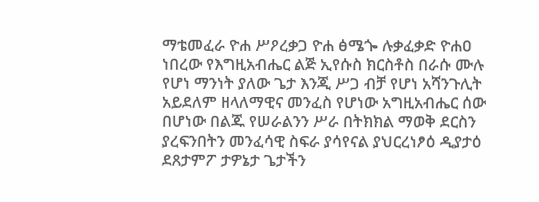ማቴመፈራ ዮሐ ሥዖረቃጋ ዮሐ ፅሜጐ ሉቃፈቃድ ዮሐዐ ነበረው የእግዚአብሔር ልጅ ኢየሱስ ክርስቶስ በራሱ ሙሉ የሆነ ማንነት ያለው ጌታ እንጂ ሥጋ ብቻ የሆነ አሻንጉሊት አይደለም ዘላለማዊና መንፈስ የሆነው አግዚአብሔር ሰው በሆነው በልጁ የሠራልንን ሥራ በትክክል ማወቅ ደርስን ያረፍንበትን መንፈሳዊ ስፍራ ያሳየናል ያህርረነፆዕ ዲያታዕ ደጸታምፖ ታዎኔታ ጌታችን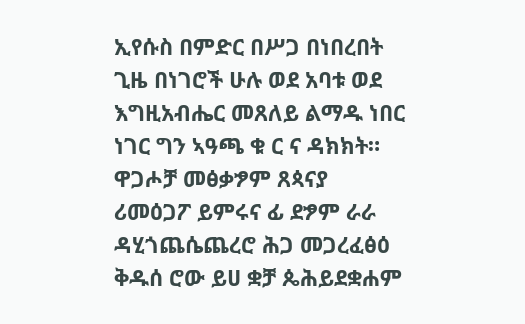ኢየሱስ በምድር በሥጋ በነበረበት ጊዜ በነገሮች ሁሉ ወደ አባቱ ወደ እግዚአብሔር መጸለይ ልማዱ ነበር ነገር ግን ኣዓጫ ቁ ር ና ዳክክት። ዋጋሖቻ መፅቃፇም ጸጳናያ ሪመዕጋፖ ይምሩና ፊ ደፇም ራራ ዳሂጎጨሴጨረሮ ሕጋ መጋረፈፅዕ ቅዱሰ ሮው ይሀ ቋቻ ጴሕይደቋሐም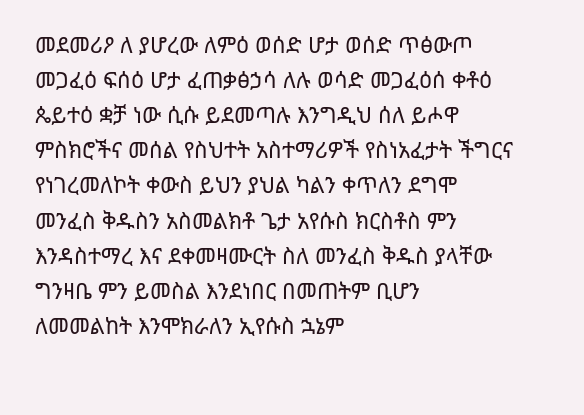መደመሪዖ ለ ያሆረው ለምዕ ወሰድ ሆታ ወሰድ ጥፅውጦ መጋፈዕ ፍሰዕ ሆታ ፈጠቃፅኃሳ ለሉ ወሳድ መጋፈዕሰ ቀቶዕ ጴይተዕ ቋቻ ነው ሲሱ ይደመጣሉ እንግዲህ ሰለ ይሖዋ ምስክሮችና መሰል የስህተት አስተማሪዎች የስነአፈታት ችግርና የነገረመለኮት ቀውስ ይህን ያህል ካልን ቀጥለን ደግሞ መንፈስ ቅዱስን አስመልክቶ ጌታ አየሱስ ክርስቶስ ምን እንዳስተማረ እና ደቀመዛሙርት ስለ መንፈስ ቅዱስ ያላቸው ግንዛቤ ምን ይመስል እንደነበር በመጠትም ቢሆን ለመመልከት እንሞክራለን ኢየሱስ ኋኔም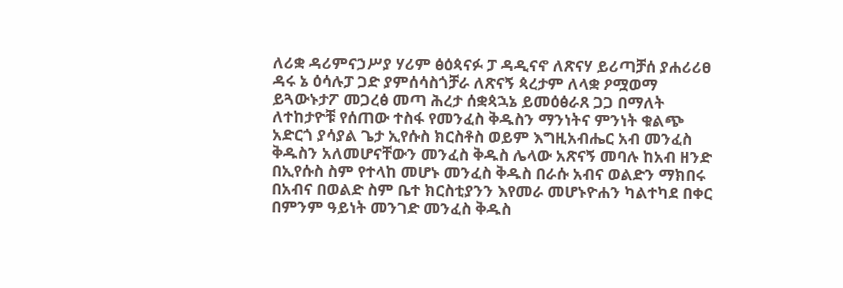ለሪቋ ዳሪምናኃሥያ ሃሪም ፅዕጳናፉ ፓ ዳዲናኖ ለጽናሃ ይሪጣቻሰ ያሐሪሪፀ ዳሩ ኔ ዕሳሉፓ ጋድ ያምሰሳስጎቻራ ለጽናኝ ጳረታም ለላቋ ዖሟወማ ይጓውኑታፖ መጋረፅ መጣ ሕረታ ሰቋጳኋኔ ይመዕፅራጸ ጋጋ በማለት ለተከታዮቹ የሰጠው ተስፋ የመንፈስ ቅዱስን ማንነትና ምንነት ቁልጭ አድርጎ ያሳያል ጌታ ኢየሱስ ክርስቶስ ወይም እግዚአብሔር አብ መንፈስ ቅዱስን አለመሆናቸውን መንፈስ ቅዱስ ሌላው አጽናኝ መባሉ ከአብ ዘንድ በኢየሱስ ስም የተላከ መሆኑ መንፈስ ቅዱስ በራሱ አብና ወልድን ማክበሩ በአብና በወልድ ስም ቤተ ክርስቲያንን እየመራ መሆኑዮሐን ካልተካደ በቀር በምንም ዓይነት መንገድ መንፈስ ቅዱስ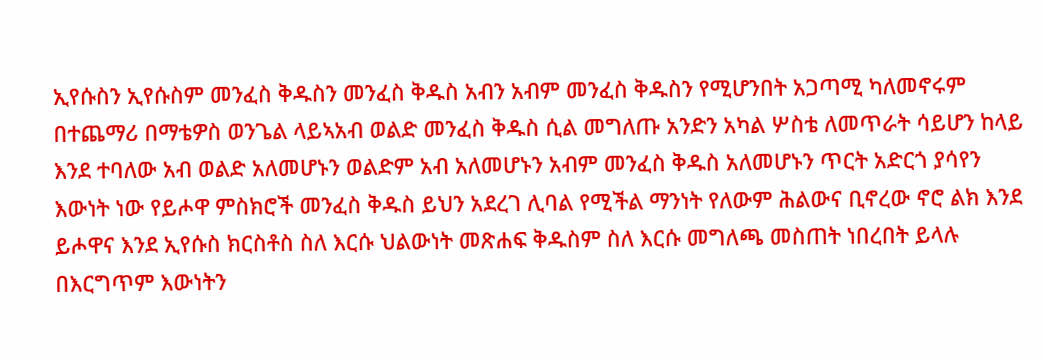ኢየሱስን ኢየሱስም መንፈስ ቅዱስን መንፈስ ቅዱስ አብን አብም መንፈስ ቅዱስን የሚሆንበት አጋጣሚ ካለመኖሩም በተጨማሪ በማቴዎስ ወንጌል ላይኣአብ ወልድ መንፈስ ቅዱስ ሲል መግለጡ አንድን አካል ሦስቴ ለመጥራት ሳይሆን ከላይ እንደ ተባለው አብ ወልድ አለመሆኑን ወልድም አብ አለመሆኑን አብም መንፈስ ቅዱስ አለመሆኑን ጥርት አድርጎ ያሳየን እውነት ነው የይሖዋ ምስክሮች መንፈስ ቅዱስ ይህን አደረገ ሊባል የሚችል ማንነት የለውም ሕልውና ቢኖረው ኖሮ ልክ እንደ ይሖዋና እንደ ኢየሱስ ክርስቶስ ስለ እርሱ ህልውነት መጽሐፍ ቅዱስም ስለ እርሱ መግለጫ መስጠት ነበረበት ይላሉ በእርግጥም እውነትን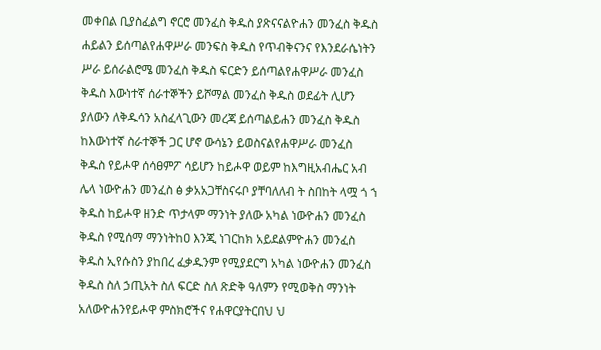መቀበል ቢያስፈልግ ኖርሮ መንፈስ ቅዱስ ያጽናናልዮሐን መንፈስ ቅዱስ ሐይልን ይሰጣልየሐዋሥራ መንፍስ ቅዱስ የጥብቅናንና የእንደራሴነትን ሥራ ይሰራልሮሜ መንፈስ ቅዱስ ፍርድን ይሰጣልየሐዋሥራ መንፈስ ቅዱስ እውነተኛ ሰራተኞችን ይሾማል መንፈስ ቅዱስ ወደፊት ሊሆን ያለውን ለቅዱሳን አስፈላጊውን መረጃ ይሰጣልይሐን መንፈስ ቅዱስ ከእውነተኛ ስራተኞች ጋር ሆኖ ውሳኔን ይወስናልየሐዋሥራ መንፈስ ቅዱስ የይሖዋ ሰሳፀምፖ ሳይሆን ከይሖዋ ወይም ከእግዚአብሔር አብ ሌላ ነውዮሐን መንፈስ ፅ ቃአአጋቸስናሩቦ ያቸባለለብ ት ስበከት ላሟ ጎ ኀ ቅዱስ ከይሖዋ ዘንድ ጥታላም ማንነት ያለው አካል ነውዮሐን መንፈስ ቅዱስ የሚሰማ ማንነትከዐ እንጂ ነገርከክ አይደልምዮሐን መንፈስ ቅዱስ ኢየሱስን ያከበረ ፈቃዱንም የሚያደርግ አካል ነውዮሐን መንፈስ ቅዱስ ስለ ኃጢአት ስለ ፍርድ ስለ ጽድቅ ዓለምን የሚወቅስ ማንነት አለውዮሐንየይሖዋ ምስክሮችና የሐዋርያትርበህ ህ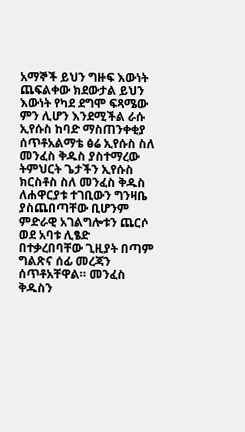አማኞች ይህን ግዙፍ እውነት ጨፍልቀው ክደውታል ይህን እውነት የካደ ደግሞ ፍጻሜው ምን ሊሆን እንደሚችል ራሱ ኢየሱስ ከባድ ማስጠንቀቂያ ሰጥቶአልማቴ ፅሬ ኢየሱስ ስለ መንፈስ ቅዱስ ያስተማረው ትምህርት ጌታችን ኢየሱስ ክርስቶስ ስለ መንፈስ ቅዱስ ለሐዋርያቱ ተገቢውን ግንዛቤ ያስጨበጣቸው ቢሆንም ምድራዊ አገልግሎቱን ጨርሶ ወደ አባቱ ሊፄድ በተቃረበባቸው ጊዚያት በጣም ግልጽና ሰፊ መረጃን ሰጥቶአቸዋል። መንፈስ ቅዱስን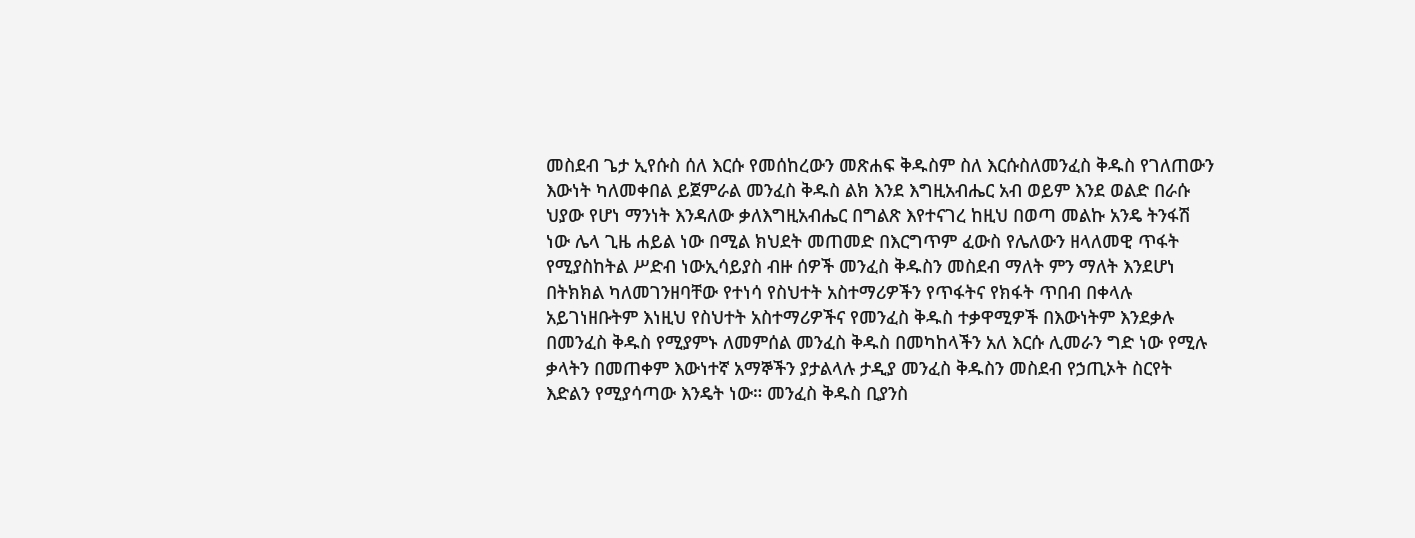መስደብ ጌታ ኢየሱስ ሰለ እርሱ የመሰከረውን መጽሐፍ ቅዱስም ስለ እርሱስለመንፈስ ቅዱስ የገለጠውን እውነት ካለመቀበል ይጀምራል መንፈስ ቅዱስ ልክ እንደ እግዚአብሔር አብ ወይም እንደ ወልድ በራሱ ህያው የሆነ ማንነት እንዳለው ቃለእግዚአብሔር በግልጽ እየተናገረ ከዚህ በወጣ መልኩ አንዴ ትንፋሽ ነው ሌላ ጊዜ ሐይል ነው በሚል ክህደት መጠመድ በእርግጥም ፈውስ የሌለውን ዘላለመዊ ጥፋት የሚያስከትል ሥድብ ነውኢሳይያስ ብዙ ሰዎች መንፈስ ቅዱስን መስደብ ማለት ምን ማለት እንደሆነ በትክክል ካለመገንዘባቸው የተነሳ የስህተት አስተማሪዎችን የጥፋትና የክፋት ጥበብ በቀላሉ አይገነዘቡትም እነዚህ የስህተት አስተማሪዎችና የመንፈስ ቅዱስ ተቃዋሚዎች በእውነትም እንደቃሉ በመንፈስ ቅዱስ የሚያምኑ ለመምሰል መንፈስ ቅዱስ በመካከላችን አለ እርሱ ሊመራን ግድ ነው የሚሉ ቃላትን በመጠቀም እውነተኛ አማኞችን ያታልላሉ ታዲያ መንፈስ ቅዱስን መስደብ የኃጢኦት ስርየት እድልን የሚያሳጣው እንዴት ነው። መንፈስ ቅዱስ ቢያንስ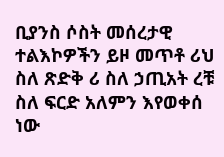ቢያንስ ሶስት መሰረታዊ ተልእኮዎችን ይዞ መጥቶ ሪህ ስለ ጽድቅ ሪ ስለ ኃጢአት ረቹ ስለ ፍርድ አለምን እየወቀሰ ነው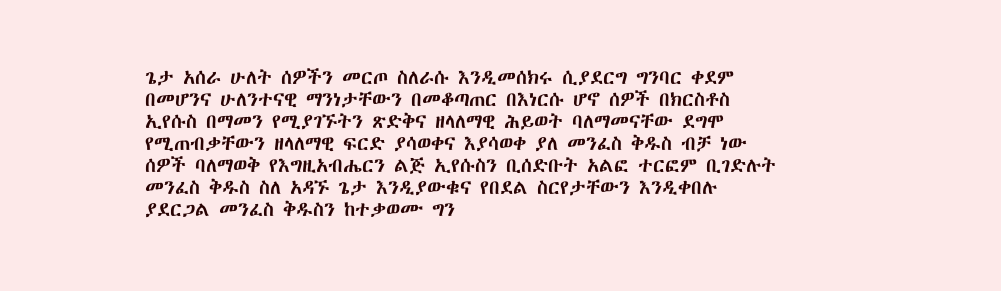ጌታ አሰራ ሁለት ሰዎችን መርጦ ስለራሱ እንዲመሰክሩ ሲያደርግ ግንባር ቀደም በመሆንና ሁለንተናዊ ማንነታቸውን በመቆጣጠር በእነርሱ ሆኖ ሰዎች በክርስቶስ ኢየሱስ በማመን የሚያገኙትን ጽድቅና ዘላለማዊ ሕይወት ባለማመናቸው ደግሞ የሚጠብቃቸውን ዘላለማዊ ፍርድ ያሳወቀና እያሳወቀ ያለ መንፈስ ቅዱስ ብቻ ነው ሰዎች ባለማወቅ የእግዚአብሔርን ልጅ ኢየሱስን ቢሰድቡት አልፎ ተርፎም ቢገድሉት መንፈስ ቅዱስ ስለ አዳኙ ጌታ እንዲያውቁና የበደል ስርየታቸውን እንዲቀበሉ ያደርጋል መንፈስ ቅዱስን ከተቃወሙ ግን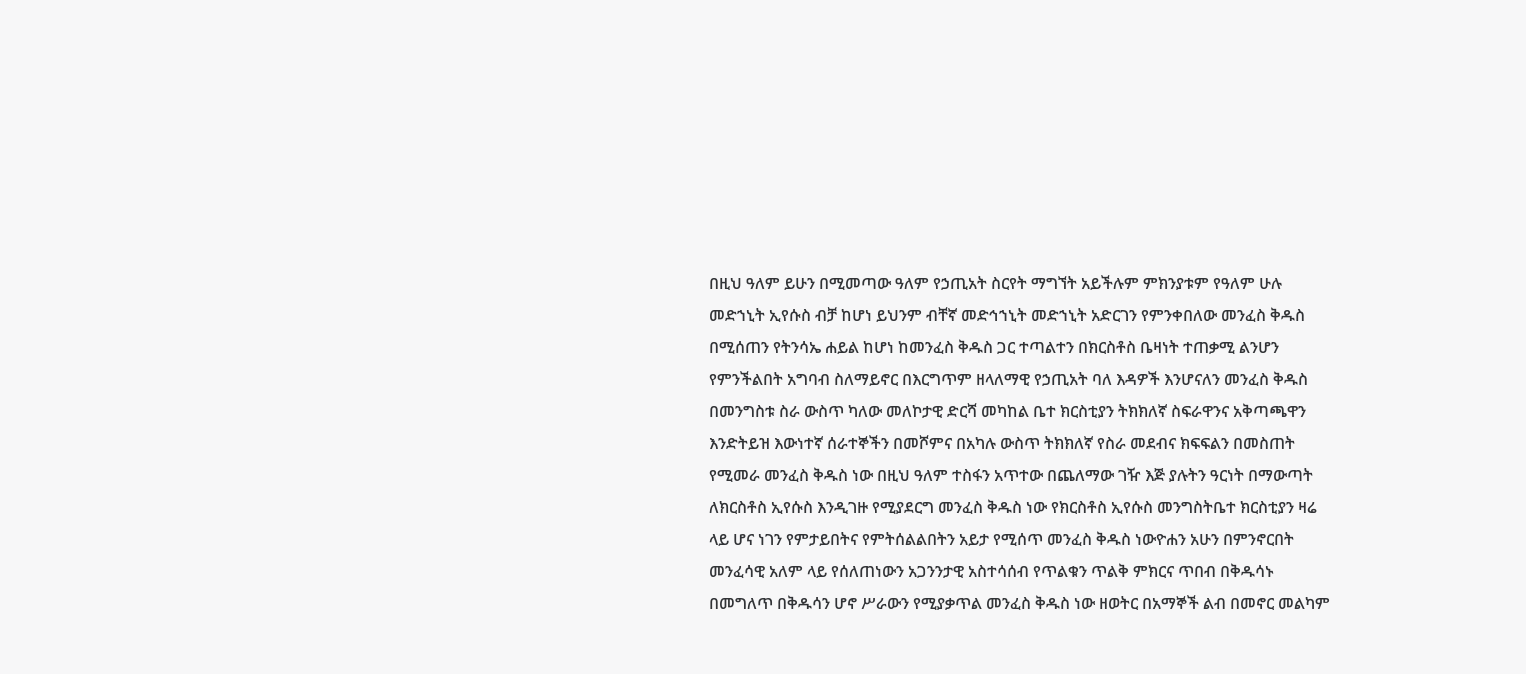በዚህ ዓለም ይሁን በሚመጣው ዓለም የኃጢአት ስርየት ማግኘት አይችሉም ምክንያቱም የዓለም ሁሉ መድኀኒት ኢየሱስ ብቻ ከሆነ ይህንም ብቸኛ መድኅኀኒት መድኀኒት አድርገን የምንቀበለው መንፈስ ቅዱስ በሚሰጠን የትንሳኤ ሐይል ከሆነ ከመንፈስ ቅዱስ ጋር ተጣልተን በክርስቶስ ቤዛነት ተጠቃሚ ልንሆን የምንችልበት አግባብ ስለማይኖር በእርግጥም ዘላለማዊ የኃጢአት ባለ እዳዎች እንሆናለን መንፈስ ቅዱስ በመንግስቱ ስራ ውስጥ ካለው መለኮታዊ ድርሻ መካከል ቤተ ክርስቲያን ትክክለኛ ስፍራዋንና አቅጣጫዋን እንድትይዝ እውነተኛ ሰራተኞችን በመሾምና በአካሉ ውስጥ ትክክለኛ የስራ መደብና ክፍፍልን በመስጠት የሚመራ መንፈስ ቅዱስ ነው በዚህ ዓለም ተስፋን አጥተው በጨለማው ገዥ እጅ ያሉትን ዓርነት በማውጣት ለክርስቶስ ኢየሱስ እንዲገዙ የሚያደርግ መንፈስ ቅዱስ ነው የክርስቶስ ኢየሱስ መንግስትቤተ ክርስቲያን ዛሬ ላይ ሆና ነገን የምታይበትና የምትሰልልበትን አይታ የሚሰጥ መንፈስ ቅዱስ ነውዮሐን አሁን በምንኖርበት መንፈሳዊ አለም ላይ የሰለጠነውን አጋንንታዊ አስተሳሰብ የጥልቁን ጥልቅ ምክርና ጥበብ በቅዱሳኑ በመግለጥ በቅዱሳን ሆኖ ሥራውን የሚያቃጥል መንፈስ ቅዱስ ነው ዘወትር በአማኞች ልብ በመኖር መልካም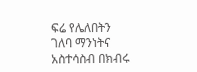ፍሬ የሌለበትን ገለባ ማንነትና አስተሳስብ በክብሩ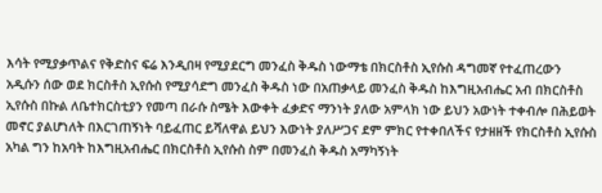እሳት የሚያቃጥልና የቅድስና ፍሬ እንዲበዛ የሚያደርግ መንፈስ ቅዱስ ነውማቴ በክርስቶስ ኢየሱስ ዳግመኛ የተፈጠረውን አዲሱን ሰው ወደ ክርስቶስ ኢየሱስ የሚያሳድግ መንፈስ ቅዱስ ነው በአጠቃላይ መንፈስ ቅዱስ ከእግዚአብሔር አብ በክርስቶስ ኢየሱስ በኩል ለቤተክርስቲያን የመጣ በራሱ ስሜት እውቀት ፈቃድና ማንነት ያለው አምላክ ነው ይህን አውነት ተቀብሎ በሕይወት መኖር ያልሆነለት በእርገጠኝነት ባይፈጠር ይሻለዋል ይህን እውነት ያለሥጋና ደም ምክር የተቀበለችና የታዘዘች የክርስቶስ ኢየሱስ አካል ግን ከአባት ከእግዚአብሔር በክርስቶስ ኢየሱስ ስም በመንፈስ ቅዱስ አማካኝነት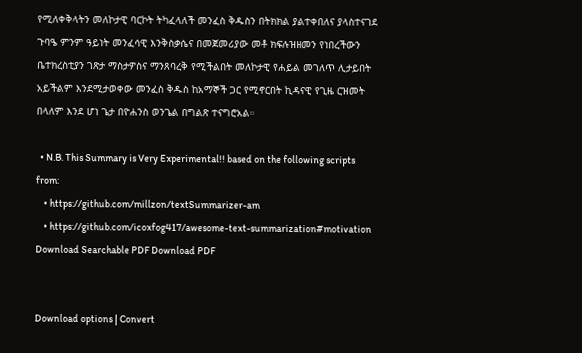የሚለቀቅላትን መለኮታዊ ባርኮት ትካፈላለች መንፈስ ቅዱስን በትክክል ያልተቀበለና ያላስተናገደ ጉባዔ ምንም ዓይነት መንፈሳዊ እንቅስቃሴና በመጀመሪያው መቶ ክፍሉዝዘመን የነበረችውን ቤተክረስቲያን ገጽታ ማስታዎስና ማንጸባረቅ የሚችልበት መለኮታዊ የሐይል መገለጥ ሊታይበት አይችልም እንደሚታወቀው መንፈስ ቅዱስ ከአማኞች ጋር የሚኖርበት ኪዳናዊ የጊዜ ርዝመት በላለም እንደ ሆነ ጌታ በዮሐንስ ወንጌል በግልጽ ተናግሮአል።

  • N.B. This Summary is Very Experimental!! based on the following scripts from:
    • https://github.com/millzon/textSummarizer-am
    • https://github.com/icoxfog417/awesome-text-summarization#motivation
Download Searchable PDF Download PDF


Download options | Convert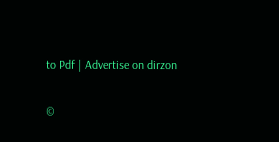to Pdf | Advertise on dirzon

©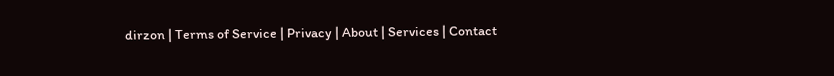dirzon | Terms of Service | Privacy | About | Services | Contact